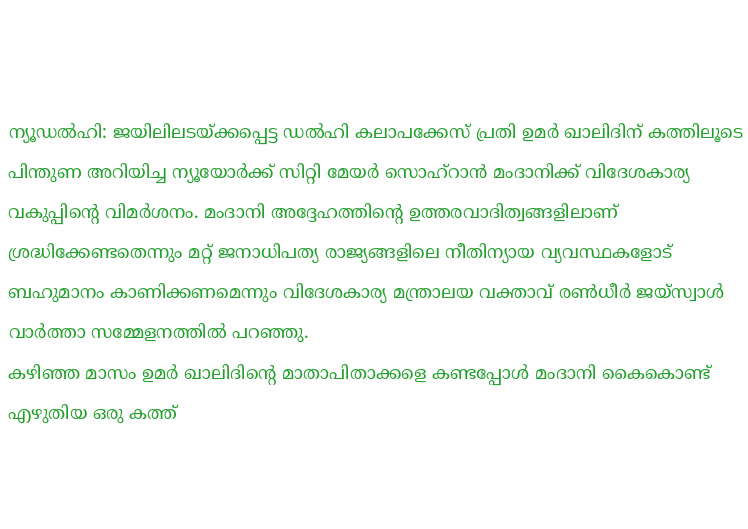ന്യൂഡൽഹി: ജയിലിലടയ്ക്കപ്പെട്ട ഡൽഹി കലാപക്കേസ് പ്രതി ഉമർ ഖാലിദിന് കത്തിലൂടെ പിന്തുണ അറിയിച്ച ന്യൂയോർക്ക് സിറ്റി മേയർ സൊഹ്റാൻ മംദാനിക്ക് വിദേശകാര്യ വകുപ്പിന്റെ വിമർശനം. മംദാനി അദ്ദേഹത്തിന്റെ ഉത്തരവാദിത്വങ്ങളിലാണ് ശ്രദ്ധിക്കേണ്ടതെന്നും മറ്റ് ജനാധിപത്യ രാജ്യങ്ങളിലെ നീതിന്യായ വ്യവസ്ഥകളോട് ബഹുമാനം കാണിക്കണമെന്നും വിദേശകാര്യ മന്ത്രാലയ വക്താവ് രൺധീർ ജയ്സ്വാൾ വാർത്താ സമ്മേളനത്തിൽ പറഞ്ഞു.
കഴിഞ്ഞ മാസം ഉമർ ഖാലിദിന്റെ മാതാപിതാക്കളെ കണ്ടപ്പോൾ മംദാനി കൈകൊണ്ട് എഴുതിയ ഒരു കത്ത്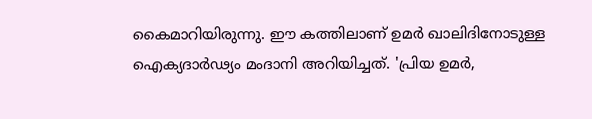കൈമാറിയിരുന്നു. ഈ കത്തിലാണ് ഉമർ ഖാലിദിനോടുള്ള ഐക്യദാർഢ്യം മംദാനി അറിയിച്ചത്. 'പ്രിയ ഉമർ,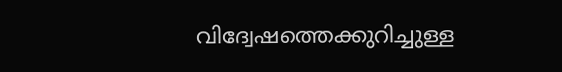വിദ്വേഷത്തെക്കുറിച്ചുള്ള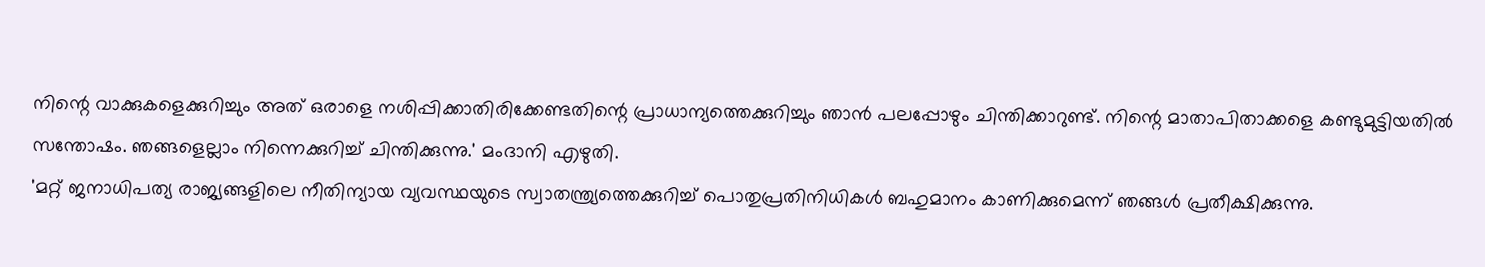നിന്റെ വാക്കുകളെക്കുറിച്ചും അത് ഒരാളെ നശിപ്പിക്കാതിരിക്കേണ്ടതിന്റെ പ്രാധാന്യത്തെക്കുറിച്ചും ഞാൻ പലപ്പോഴും ചിന്തിക്കാറുണ്ട്. നിന്റെ മാതാപിതാക്കളെ കണ്ടുമുട്ടിയതിൽ സന്തോഷം. ഞങ്ങളെല്ലാം നിന്നെക്കുറിച്ച് ചിന്തിക്കുന്നു.' മംദാനി എഴുതി.
'മറ്റ് ജനാധിപത്യ രാജ്യങ്ങളിലെ നീതിന്യായ വ്യവസ്ഥയുടെ സ്വാതന്ത്ര്യത്തെക്കുറിച്ച് പൊതുപ്രതിനിധികൾ ബഹുമാനം കാണിക്കുമെന്ന് ഞങ്ങൾ പ്രതീക്ഷിക്കുന്നു.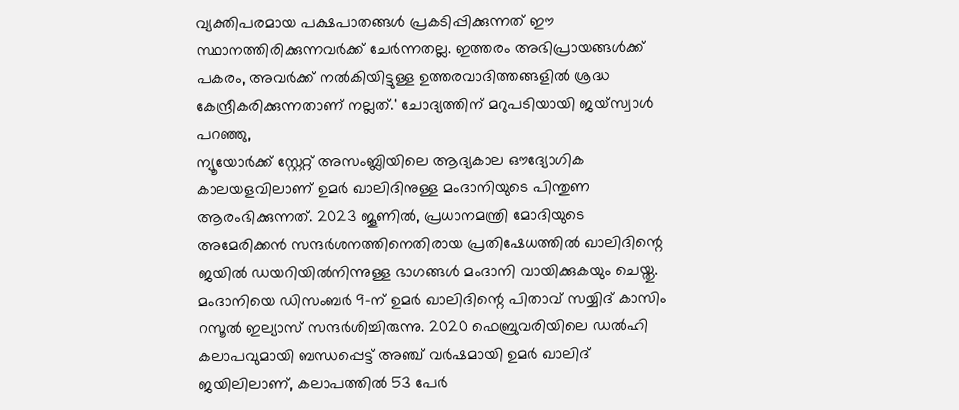വ്യക്തിപരമായ പക്ഷപാതങ്ങൾ പ്രകടിപ്പിക്കുന്നത് ഈ സ്ഥാനത്തിരിക്കുന്നവർക്ക് ചേർന്നതല്ല. ഇത്തരം അഭിപ്രായങ്ങൾക്ക് പകരം, അവർക്ക് നൽകിയിട്ടുള്ള ഉത്തരവാദിത്തങ്ങളിൽ ശ്രദ്ധ കേന്ദ്രീകരിക്കുന്നതാണ് നല്ലത്.' ചോദ്യത്തിന് മറുപടിയായി ജയ്സ്വാൾ പറഞ്ഞു,
ന്യൂയോർക്ക് സ്റ്റേറ്റ് അസംബ്ലിയിലെ ആദ്യകാല ഔദ്യോഗിക കാലയളവിലാണ് ഉമർ ഖാലിദിനുള്ള മംദാനിയുടെ പിന്തുണ ആരംഭിക്കുന്നത്. 2023 ജൂണിൽ, പ്രധാനമന്ത്രി മോദിയുടെ അമേരിക്കൻ സന്ദർശനത്തിനെതിരായ പ്രതിഷേധത്തിൽ ഖാലിദിന്റെ ജയിൽ ഡയറിയിൽനിന്നുള്ള ഭാഗങ്ങൾ മംദാനി വായിക്കുകയും ചെയ്തു.
മംദാനിയെ ഡിസംബർ 9-ന് ഉമർ ഖാലിദിന്റെ പിതാവ് സയ്യിദ് കാസിം റസൂൽ ഇല്യാസ് സന്ദർശിച്ചിരുന്നു. 2020 ഫെബ്രുവരിയിലെ ഡൽഹി കലാപവുമായി ബന്ധപ്പെട്ട് അഞ്ച് വർഷമായി ഉമർ ഖാലിദ് ജയിലിലാണ്, കലാപത്തിൽ 53 പേർ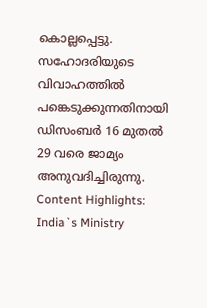കൊല്ലപ്പെട്ടു. സഹോദരിയുടെ വിവാഹത്തിൽ പങ്കെടുക്കുന്നതിനായി ഡിസംബർ 16 മുതൽ 29 വരെ ജാമ്യം അനുവദിച്ചിരുന്നു.
Content Highlights: India`s Ministry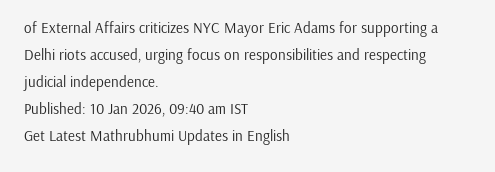of External Affairs criticizes NYC Mayor Eric Adams for supporting a Delhi riots accused, urging focus on responsibilities and respecting judicial independence.
Published: 10 Jan 2026, 09:40 am IST
Get Latest Mathrubhumi Updates in English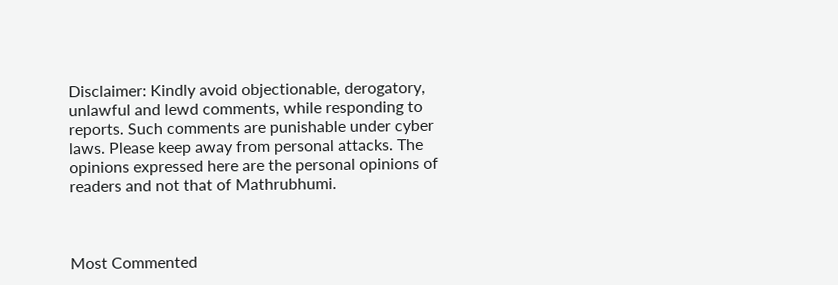Disclaimer: Kindly avoid objectionable, derogatory, unlawful and lewd comments, while responding to reports. Such comments are punishable under cyber laws. Please keep away from personal attacks. The opinions expressed here are the personal opinions of readers and not that of Mathrubhumi.



Most Commented